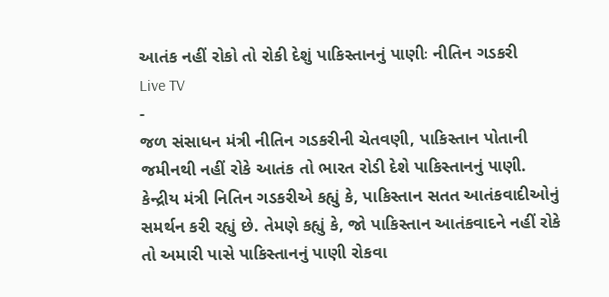આતંક નહીં રોકો તો રોકી દેશું પાકિસ્તાનનું પાણીઃ નીતિન ગડકરી
Live TV
-
જળ સંસાધન મંત્રી નીતિન ગડકરીની ચેતવણી, પાકિસ્તાન પોતાની જમીનથી નહીં રોકે આતંક તો ભારત રોડી દેશે પાકિસ્તાનનું પાણી.
કેન્દ્રીય મંત્રી નિતિન ગડકરીએ કહ્યું કે, પાકિસ્તાન સતત આતંકવાદીઓનું સમર્થન કરી રહ્યું છે. તેમણે કહ્યું કે, જો પાકિસ્તાન આતંકવાદને નહીં રોકે તો અમારી પાસે પાકિસ્તાનનું પાણી રોકવા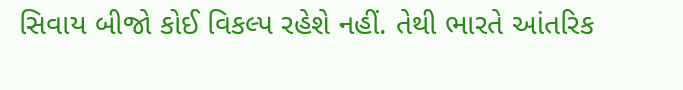સિવાય બીજો કોઈ વિકલ્પ રહેશે નહીં. તેથી ભારતે આંતરિક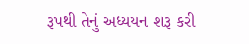રૂપથી તેનું અધ્યયન શરૂ કરી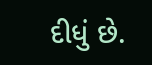દીધું છે.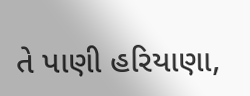તે પાણી હરિયાણા,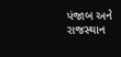પંજાબ અને રાજસ્થાન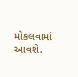મોકલવામાં આવશે.